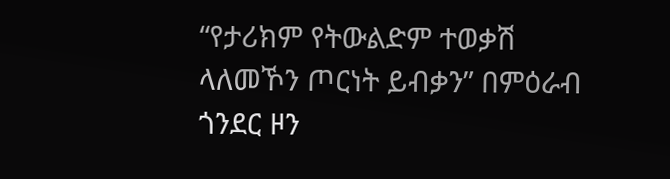“የታሪክም የትውልድም ተወቃሽ ላለመኾን ጦርነት ይብቃን” በምዕራብ ጎንደር ዞን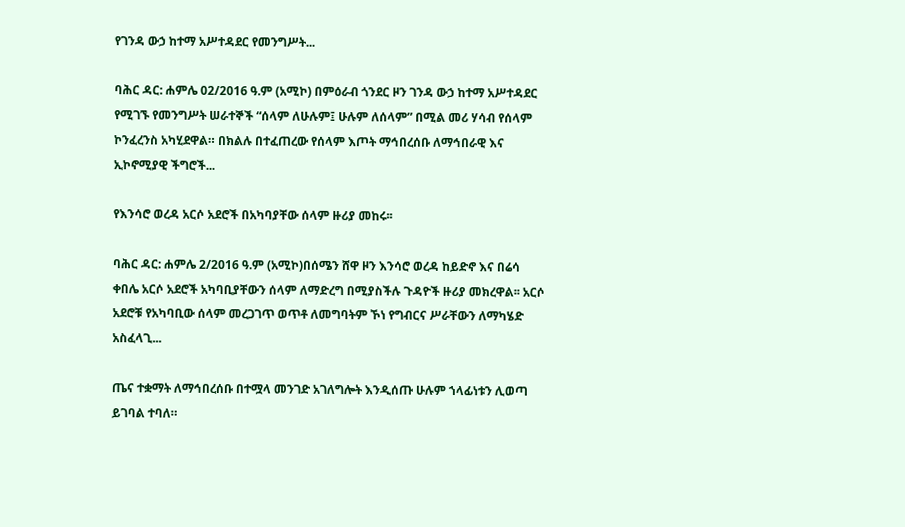የገንዳ ውኃ ከተማ አሥተዳደር የመንግሥት...

ባሕር ዳር: ሐምሌ 02/2016 ዓ.ም (አሚኮ) በምዕራብ ጎንደር ዞን ገንዳ ውኃ ከተማ አሥተዳደር የሚገኙ የመንግሥት ሠራተኞች “ሰላም ለሁሉም፤ ሁሉም ለሰላም” በሚል መሪ ሃሳብ የሰላም ኮንፈረንስ አካሂደዋል። በክልሉ በተፈጠረው የሰላም እጦት ማኅበረሰቡ ለማኅበራዊ እና ኢኮኖሚያዊ ችግሮች...

የእንሳሮ ወረዳ አርሶ አደሮች በአካባያቸው ሰላም ዙሪያ መከሩ፡፡

ባሕር ዳር: ሐምሌ 2/2016 ዓ.ም (አሚኮ)በሰሜን ሸዋ ዞን እንሳሮ ወረዳ ከይድኖ እና በሬሳ ቀበሌ አርሶ አደሮች አካባቢያቸውን ሰላም ለማድረግ በሚያስችሉ ጉዳዮች ዙሪያ መክረዋል፡፡ አርሶ አደሮቹ የአካባቢው ሰላም መረጋገጥ ወጥቶ ለመግባትም ኾነ የግብርና ሥራቸውን ለማካሄድ አስፈላጊ...

ጤና ተቋማት ለማኅበረሰቡ በተሟላ መንገድ አገለግሎት እንዲሰጡ ሁሉም ኀላፊነቱን ሊወጣ ይገባል ተባለ።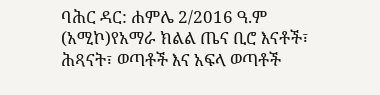ባሕር ዳር: ሐምሌ 2/2016 ዓ.ም (አሚኮ)የአማራ ክልል ጤና ቢሮ እናቶች፣ ሕጻናት፣ ወጣቶች እና አፍላ ወጣቶች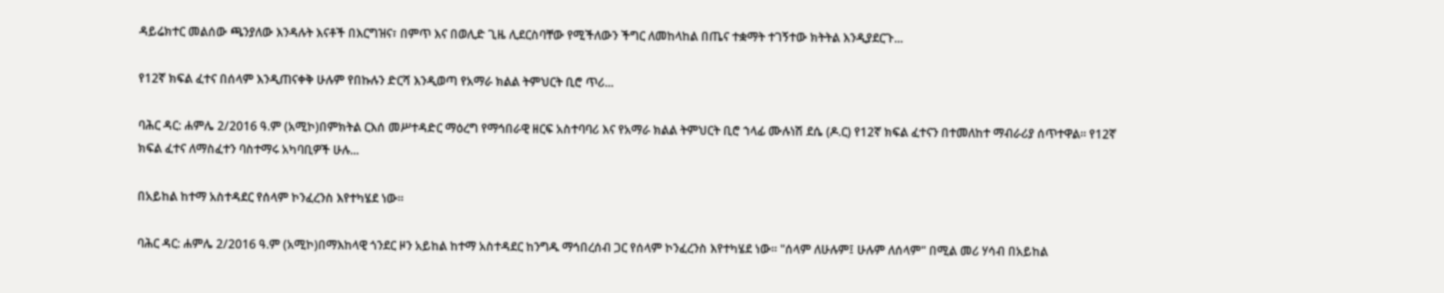ዳይሬክተር መልሰው ጫንያለው እንዳሉት እናቶች በእርግዝና፣ በምጥ እና በወሊድ ጊዜ ሊደርስባቸው የሚችለውን ችግር ለመከላከል በጤና ተቋማት ተገኝተው ክትትል እንዲያደርጉ...

የ12ኛ ክፍል ፈተና በሰላም እንዲጠናቀቅ ሁሉም የበኩሉን ድርሻ እንዲወጣ የአማራ ክልል ትምህርት ቢሮ ጥሪ...

ባሕር ዳር: ሐምሌ 2/2016 ዓ.ም (አሚኮ)በምክትል ርእሰ መሥተዳድር ማዕረግ የማኅበራዊ ዘርፍ አስተባባሪ እና የአማራ ክልል ትምህርት ቢሮ ኀላፊ ሙሉነሽ ደሴ (ዶ.ር) የ12ኛ ክፍል ፈተናን በተመለከተ ማብራሪያ ሰጥተዋል። የ12ኛ ክፍል ፈተና ለማስፈተን ባስተማሩ አካባቢዎች ሁሉ...

በአይከል ከተማ አስተዳደር የሰላም ኮንፈረንስ እየተካሄደ ነው።

ባሕር ዳር: ሐምሌ 2/2016 ዓ.ም (አሚኮ)በማእከላዊ ጎንደር ዞን አይከል ከተማ አስተዳደር ከንግዱ ማኅበረሰብ ጋር የሰላም ኮንፈረንስ እየተካሄደ ነው። "ሰላም ለሁሉም፤ ሁሉም ለሰላም" በሚል መሪ ሃሳብ በአይከል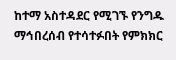ከተማ አስተዳደር የሚገኙ የንግዱ ማኅበረሰብ የተሳተፉበት የምክክር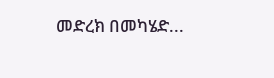መድረክ በመካሄድ...